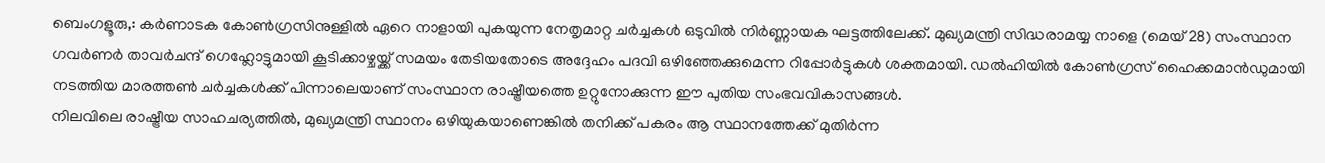ബെംഗളൂരു,: കർണാടക കോൺഗ്രസിനുള്ളിൽ ഏറെ നാളായി പുകയുന്ന നേതൃമാറ്റ ചർച്ചകൾ ഒടുവിൽ നിർണ്ണായക ഘട്ടത്തിലേക്ക്. മുഖ്യമന്ത്രി സിദ്ധരാമയ്യ നാളെ (മെയ് 28) സംസ്ഥാന ഗവർണർ താവർചന്ദ് ഗെഹ്ലോട്ടുമായി കൂടിക്കാഴ്ചയ്ക്ക് സമയം തേടിയതോടെ അദ്ദേഹം പദവി ഒഴിഞ്ഞേക്കുമെന്ന റിപ്പോർട്ടുകൾ ശക്തമായി. ഡൽഹിയിൽ കോൺഗ്രസ് ഹൈക്കമാൻഡുമായി നടത്തിയ മാരത്തൺ ചർച്ചകൾക്ക് പിന്നാലെയാണ് സംസ്ഥാന രാഷ്ട്രീയത്തെ ഉറ്റുനോക്കുന്ന ഈ പുതിയ സംഭവവികാസങ്ങൾ.
നിലവിലെ രാഷ്ട്രീയ സാഹചര്യത്തിൽ, മുഖ്യമന്ത്രി സ്ഥാനം ഒഴിയുകയാണെങ്കിൽ തനിക്ക് പകരം ആ സ്ഥാനത്തേക്ക് മുതിർന്ന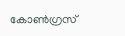കോൺഗ്രസ്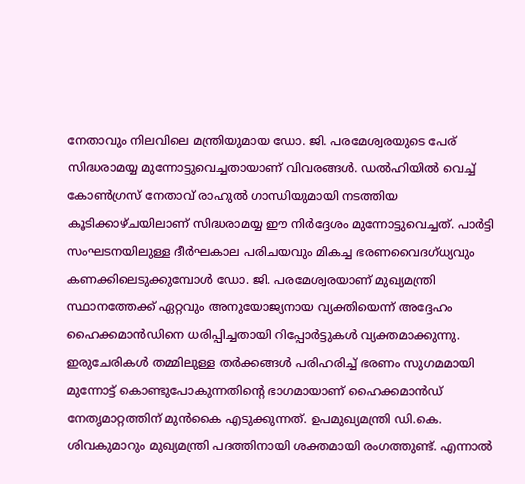നേതാവും നിലവിലെ മന്ത്രിയുമായ ഡോ. ജി. പരമേശ്വരയുടെ പേര് സിദ്ധരാമയ്യ മുന്നോട്ടുവെച്ചതായാണ് വിവരങ്ങൾ. ഡൽഹിയിൽ വെച്ച് കോൺഗ്രസ് നേതാവ് രാഹുൽ ഗാന്ധിയുമായി നടത്തിയ കൂടിക്കാഴ്ചയിലാണ് സിദ്ധരാമയ്യ ഈ നിർദ്ദേശം മുന്നോട്ടുവെച്ചത്. പാർട്ടി സംഘടനയിലുള്ള ദീർഘകാല പരിചയവും മികച്ച ഭരണവൈദഗ്ധ്യവും കണക്കിലെടുക്കുമ്പോൾ ഡോ. ജി. പരമേശ്വരയാണ് മുഖ്യമന്ത്രി സ്ഥാനത്തേക്ക് ഏറ്റവും അനുയോജ്യനായ വ്യക്തിയെന്ന് അദ്ദേഹം ഹൈക്കമാൻഡിനെ ധരിപ്പിച്ചതായി റിപ്പോർട്ടുകൾ വ്യക്തമാക്കുന്നു.
ഇരുചേരികൾ തമ്മിലുള്ള തർക്കങ്ങൾ പരിഹരിച്ച് ഭരണം സുഗമമായി മുന്നോട്ട് കൊണ്ടുപോകുന്നതിന്റെ ഭാഗമായാണ് ഹൈക്കമാൻഡ് നേതൃമാറ്റത്തിന് മുൻകൈ എടുക്കുന്നത്. ഉപമുഖ്യമന്ത്രി ഡി.കെ. ശിവകുമാറും മുഖ്യമന്ത്രി പദത്തിനായി ശക്തമായി രംഗത്തുണ്ട്. എന്നാൽ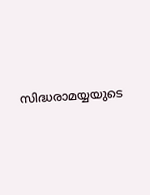സിദ്ധരാമയ്യയുടെ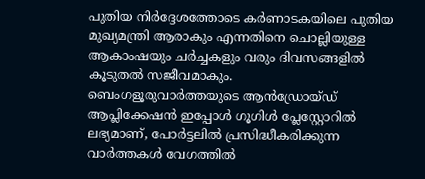പുതിയ നിർദ്ദേശത്തോടെ കർണാടകയിലെ പുതിയ മുഖ്യമന്ത്രി ആരാകും എന്നതിനെ ചൊല്ലിയുള്ള ആകാംഷയും ചർച്ചകളും വരും ദിവസങ്ങളിൽ കൂടുതൽ സജീവമാകും.
ബെംഗളൂരുവാർത്തയുടെ ആൻഡ്രോയ്ഡ് ആപ്ലിക്കേഷൻ ഇപ്പോൾ ഗൂഗിൾ പ്ലേസ്റ്റോറിൽ ലഭ്യമാണ്, പോർട്ടലിൽ പ്രസിദ്ധീകരിക്കുന്ന വാർത്തകൾ വേഗത്തിൽ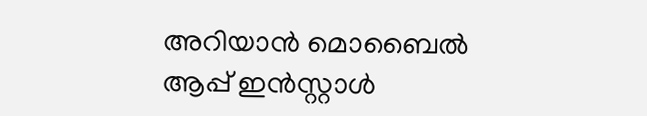അറിയാൻ മൊബൈൽ ആപ്പ് ഇൻസ്റ്റാൾ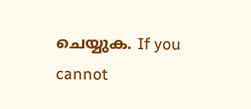ചെയ്യുക. If you cannot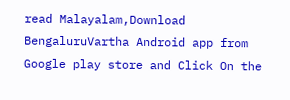read Malayalam,Download BengaluruVartha Android app from Google play store and Click On the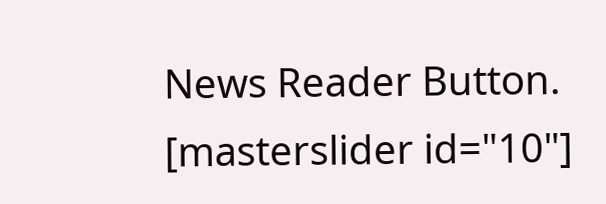News Reader Button. [masterslider id="10"]